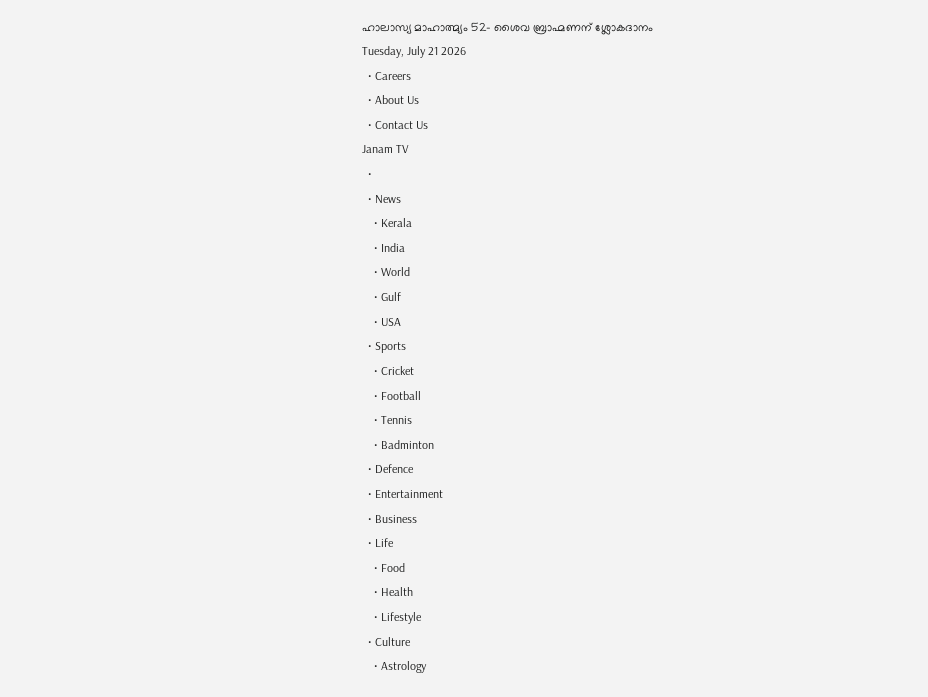ഹാലാസ്യ മാഹാത്മ്യം 52– ശൈവ ബ്രാഹ്മണന് ശ്ലോകദാനം
Tuesday, July 21 2026
  • Careers
  • About Us
  • Contact Us
Janam TV
  •
  • News
    • Kerala
    • India
    • World
    • Gulf
    • USA
  • Sports
    • Cricket
    • Football
    • Tennis
    • Badminton
  • Defence
  • Entertainment
  • Business
  • Life
    • Food
    • Health
    • Lifestyle
  • Culture
    • Astrology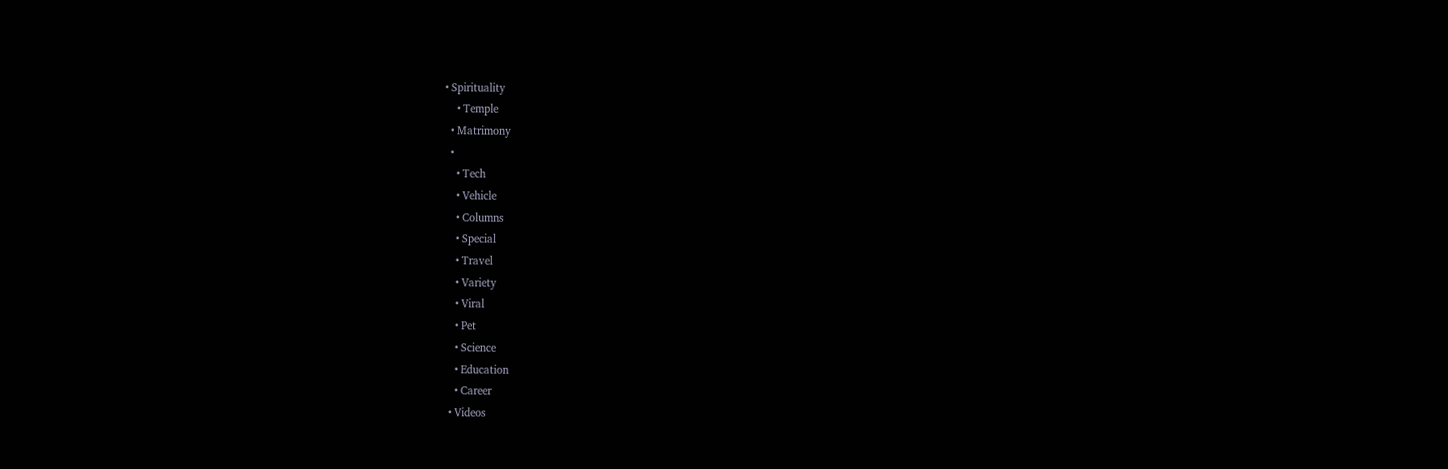• Spirituality
    • Temple
  • Matrimony
  •
    • Tech
    • Vehicle
    • Columns
    • Special
    • Travel
    • Variety
    • Viral
    • Pet
    • Science
    • Education
    • Career
  • Videos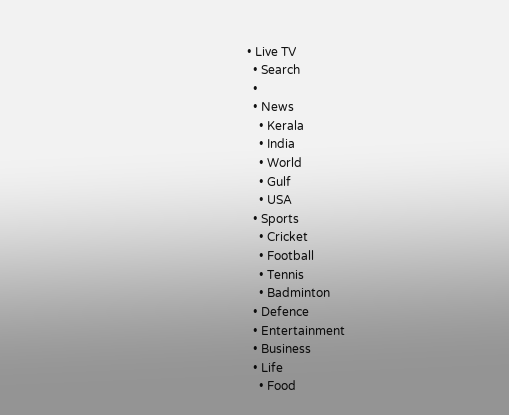• Live TV
  • Search
  •
  • News
    • Kerala
    • India
    • World
    • Gulf
    • USA
  • Sports
    • Cricket
    • Football
    • Tennis
    • Badminton
  • Defence
  • Entertainment
  • Business
  • Life
    • Food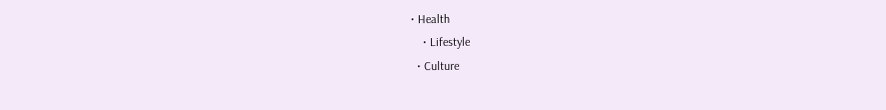• Health
    • Lifestyle
  • Culture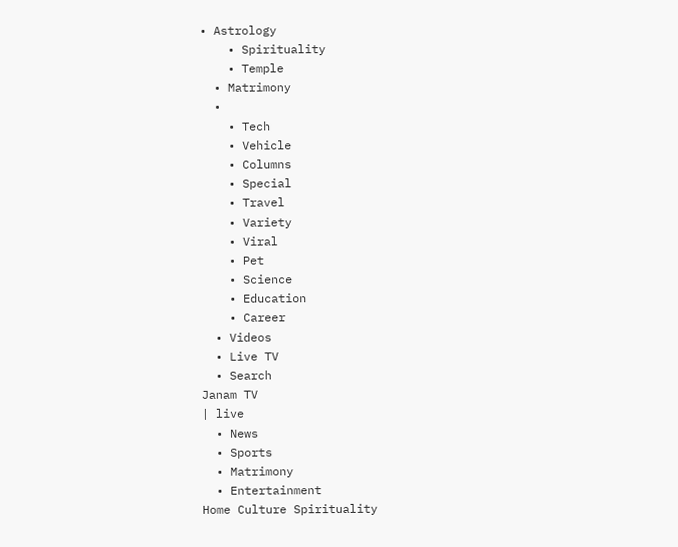• Astrology
    • Spirituality
    • Temple
  • Matrimony
  •
    • Tech
    • Vehicle
    • Columns
    • Special
    • Travel
    • Variety
    • Viral
    • Pet
    • Science
    • Education
    • Career
  • Videos
  • Live TV
  • Search
Janam TV
| live
  • News
  • Sports
  • Matrimony
  • Entertainment
Home Culture Spirituality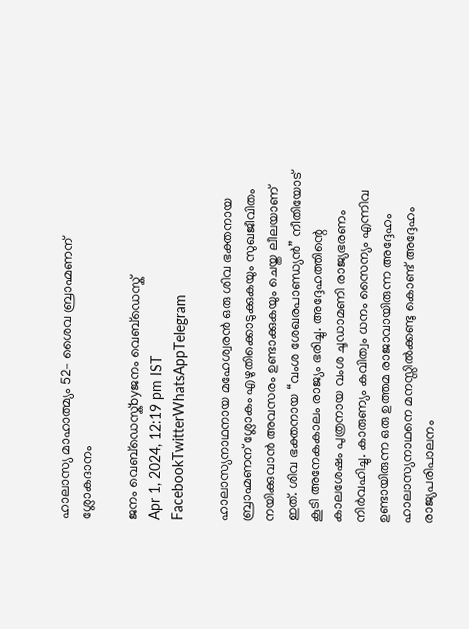ഹാലാസ്യ മാഹാത്മ്യം 52– ശൈവ ബ്രാഹ്മണന് ശ്ലോകദാനം

ജനം വെബ്‌ഡെസ്ക്byജനം വെബ്‌ഡെസ്ക്
Apr 1, 2024, 12:19 pm IST
FacebookTwitterWhatsAppTelegram

ഹാലാസ്യനാഥനായ മഹേശ്വരൻ ഒരു ശിവ ഭക്തനായ ബ്രാഹ്മണന് ശ്ലോകം എഴുതിക്കൊടുക്കുകയും സുഖജീവിതം നയിക്കുവാൻ അവസരം ഉണ്ടാക്കുകയും ചെയ്ത ലീലയാണ് ഇത്. ശിവ ഭക്തനായ “വംശ ശേഖരപാണ്ഡ്യൻ” നീതിയോട് കൂടി അനേകകാലം രാജ്യം ഭരിച്ചു. അദ്ദേഹത്തിന്റെ കാലശേഷം പുത്രനായ വംശ ചൂഡാമണി രാജ്യഭരണം നിർവഹിച്ചു. കാരുണ്യം കവിത്വം ധനം സൈന്യം എന്നിവ ഉണ്ടായിരുന്ന ഒരു ഉത്തമ രാജാവായിരുന്ന അദ്ദേഹം ഹാലാസ്യനാഥനെ മനസ്സിൽക്കണ്ടു കൊണ്ട് അദ്ദേഹം രാജ്യപരിപാലനം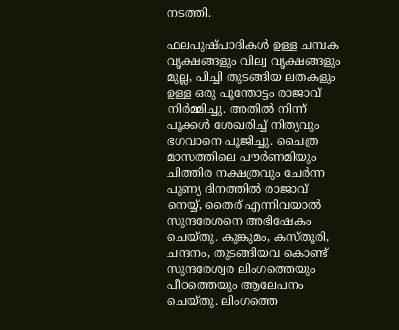നടത്തി.

ഫലപുഷ്പാദികൾ ഉള്ള ചമ്പക വൃക്ഷങ്ങളും വില്വ വൃക്ഷങ്ങളും മുല്ല, പിച്ചി തുടങ്ങിയ ലതകളും ഉള്ള ഒരു പൂന്തോട്ടം രാജാവ് നിർമ്മിച്ചു. അതിൽ നിന്ന് പൂക്കൾ ശേഖരിച്ച് നിത്യവും ഭഗവാനെ പൂജിച്ചു. ചൈത്ര മാസത്തിലെ പൗർണമിയും ചിത്തിര നക്ഷത്രവും ചേർന്ന പുണ്യ ദിനത്തിൽ രാജാവ് നെയ്യ്, തൈര് എന്നിവയാൽ സുന്ദരേശനെ അഭിഷേകം ചെയ്തു. കുങ്കുമം, കസ്തൂരി, ചന്ദനം, തുടങ്ങിയവ കൊണ്ട് സുന്ദരേശ്വര ലിംഗത്തെയും പീഠത്തെയും ആലേപനം ചെയ്തു. ലിംഗത്തെ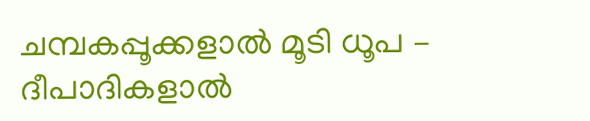ചമ്പകപ്പൂക്കളാൽ മൂടി ധൂപ – ദീപാദികളാൽ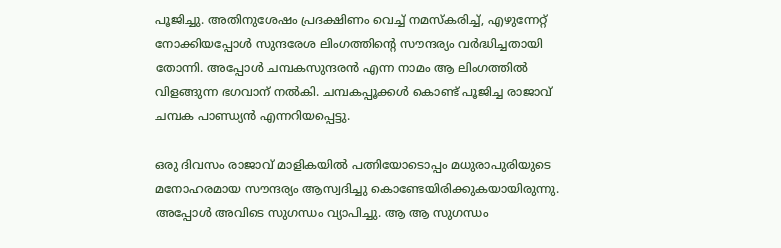പൂജിച്ചു. അതിനുശേഷം പ്രദക്ഷിണം വെച്ച് നമസ്കരിച്ച്‌, എഴുന്നേറ്റ് നോക്കിയപ്പോൾ സുന്ദരേശ ലിംഗത്തിന്റെ സൗന്ദര്യം വർദ്ധിച്ചതായി തോന്നി. അപ്പോൾ ചമ്പകസുന്ദരൻ എന്ന നാമം ആ ലിംഗത്തിൽ വിളങ്ങുന്ന ഭഗവാന് നൽകി. ചമ്പകപ്പൂക്കൾ കൊണ്ട് പൂജിച്ച രാജാവ് ചമ്പക പാണ്ഡ്യൻ എന്നറിയപ്പെട്ടു.

ഒരു ദിവസം രാജാവ് മാളികയിൽ പത്നിയോടൊപ്പം മധുരാപുരിയുടെ മനോഹരമായ സൗന്ദര്യം ആസ്വദിച്ചു കൊണ്ടേയിരിക്കുകയായിരുന്നു. അപ്പോൾ അവിടെ സുഗന്ധം വ്യാപിച്ചു. ആ ആ സുഗന്ധം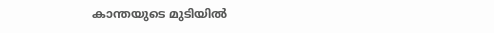കാന്തയുടെ മുടിയിൽ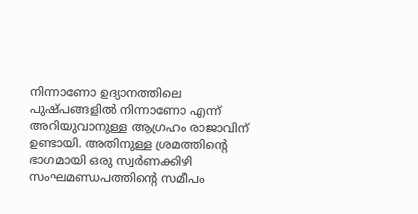നിന്നാണോ ഉദ്യാനത്തിലെ പുഷ്പങ്ങളിൽ നിന്നാണോ എന്ന് അറിയുവാനുള്ള ആഗ്രഹം രാജാവിന് ഉണ്ടായി. അതിനുള്ള ശ്രമത്തിന്റെ ഭാഗമായി ഒരു സ്വർണക്കിഴി സംഘമണ്ഡപത്തിന്റെ സമീപം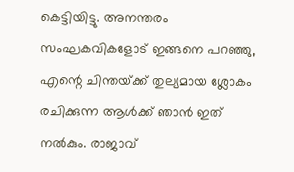കെട്ടിയിട്ടു. അനന്തരം സംഘകവികളോട് ഇങ്ങനെ പറഞ്ഞു, എന്റെ ചിന്തയ്‌ക്ക് തുല്യമായ ശ്ലോകം രചിക്കുന്ന ആൾക്ക് ഞാൻ ഇത് നൽകും. രാജാവ്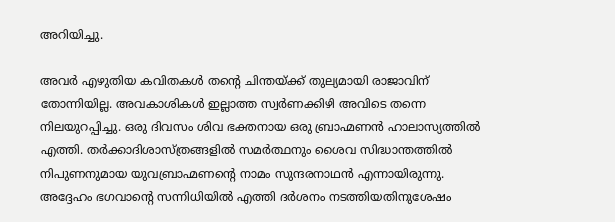അറിയിച്ചു.

അവർ എഴുതിയ കവിതകൾ തന്റെ ചിന്തയ്‌ക്ക് തുല്യമായി രാജാവിന് തോന്നിയില്ല. അവകാശികൾ ഇല്ലാത്ത സ്വർണക്കിഴി അവിടെ തന്നെ നിലയുറപ്പിച്ചു. ഒരു ദിവസം ശിവ ഭക്തനായ ഒരു ബ്രാഹ്മണൻ ഹാലാസ്യത്തിൽ എത്തി. തർക്കാദിശാസ്ത്രങ്ങളിൽ സമർത്ഥനും ശൈവ സിദ്ധാന്തത്തിൽ നിപുണനുമായ യുവബ്രാഹ്മണന്റെ നാമം സുന്ദരനാഥൻ എന്നായിരുന്നു. അദ്ദേഹം ഭഗവാന്റെ സന്നിധിയിൽ എത്തി ദർശനം നടത്തിയതിനുശേഷം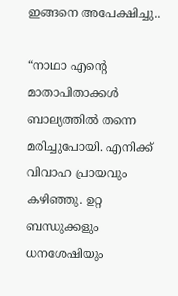ഇങ്ങനെ അപേക്ഷിച്ചു..

“നാഥാ എന്റെ മാതാപിതാക്കൾ ബാല്യത്തിൽ തന്നെ മരിച്ചുപോയി. എനിക്ക് വിവാഹ പ്രായവും കഴിഞ്ഞു. ഉറ്റ ബന്ധുക്കളും ധനശേഷിയും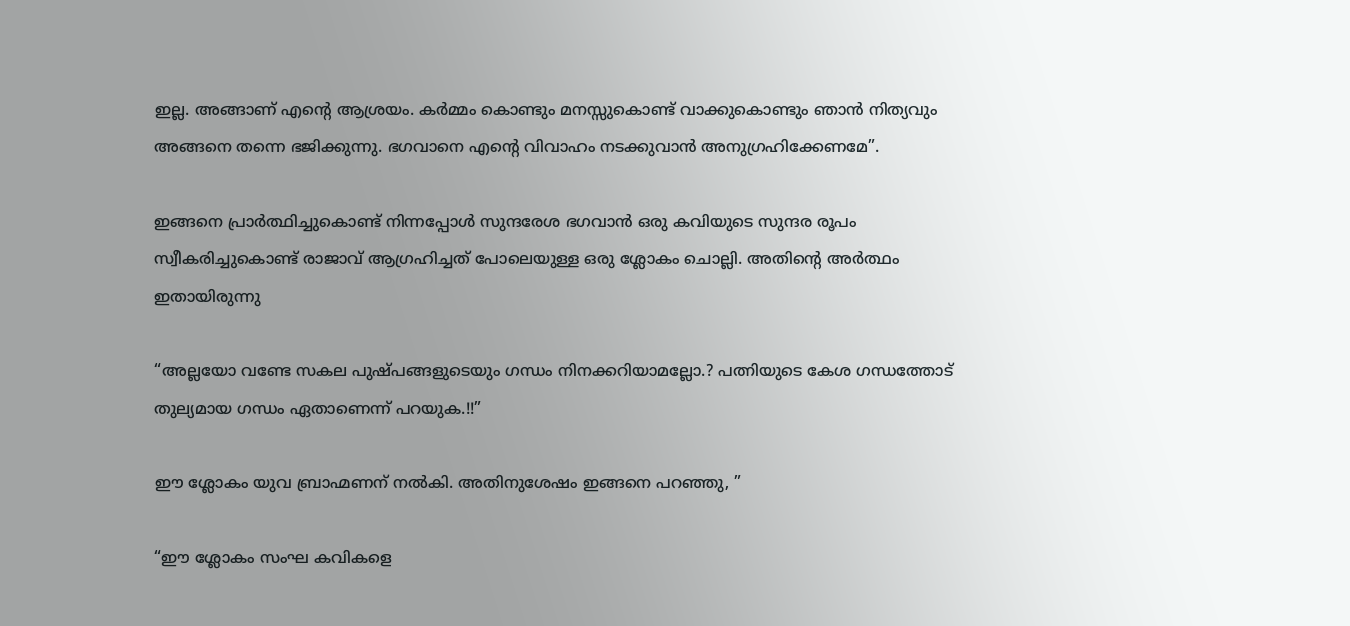ഇല്ല. അങ്ങാണ് എന്റെ ആശ്രയം. കർമ്മം കൊണ്ടും മനസ്സുകൊണ്ട് വാക്കുകൊണ്ടും ഞാൻ നിത്യവും അങ്ങനെ തന്നെ ഭജിക്കുന്നു. ഭഗവാനെ എന്റെ വിവാഹം നടക്കുവാൻ അനുഗ്രഹിക്കേണമേ”.

ഇങ്ങനെ പ്രാർത്ഥിച്ചുകൊണ്ട് നിന്നപ്പോൾ സുന്ദരേശ ഭഗവാൻ ഒരു കവിയുടെ സുന്ദര രൂപം സ്വീകരിച്ചുകൊണ്ട് രാജാവ് ആഗ്രഹിച്ചത് പോലെയുള്ള ഒരു ശ്ലോകം ചൊല്ലി. അതിന്റെ അർത്ഥം ഇതായിരുന്നു

“അല്ലയോ വണ്ടേ സകല പുഷ്പങ്ങളുടെയും ഗന്ധം നിനക്കറിയാമല്ലോ.? പത്നിയുടെ കേശ ഗന്ധത്തോട് തുല്യമായ ഗന്ധം ഏതാണെന്ന് പറയുക.!!”

ഈ ശ്ലോകം യുവ ബ്രാഹ്മണന് നൽകി. അതിനുശേഷം ഇങ്ങനെ പറഞ്ഞു, ”

“ഈ ശ്ലോകം സംഘ കവികളെ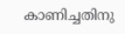കാണിച്ചതിനു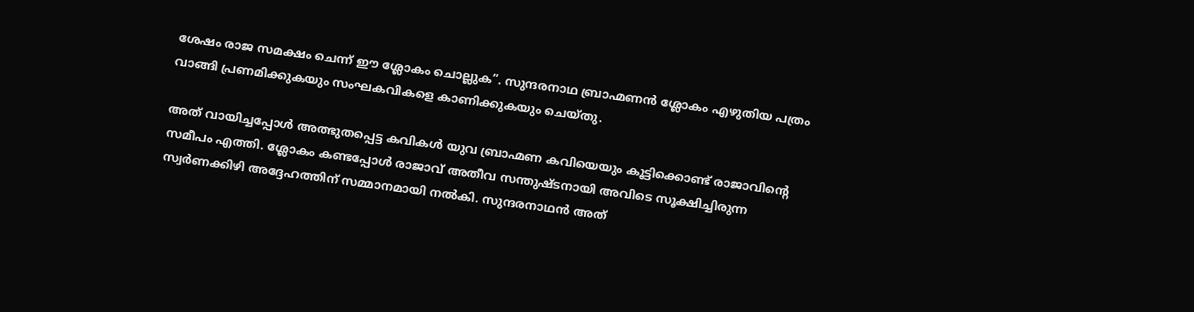ശേഷം രാജ സമക്ഷം ചെന്ന് ഈ ശ്ലോകം ചൊല്ലുക”. സുന്ദരനാഥ ബ്രാഹ്മണൻ ശ്ലോകം എഴുതിയ പത്രം വാങ്ങി പ്രണമിക്കുകയും സംഘകവികളെ കാണിക്കുകയും ചെയ്തു.

അത് വായിച്ചപ്പോൾ അത്ഭുതപ്പെട്ട കവികൾ യുവ ബ്രാഹ്മണ കവിയെയും കൂട്ടിക്കൊണ്ട് രാജാവിന്റെ സമീപം എത്തി. ശ്ലോകം കണ്ടപ്പോൾ രാജാവ് അതീവ സന്തുഷ്ടനായി അവിടെ സൂക്ഷിച്ചിരുന്ന സ്വർണക്കിഴി അദ്ദേഹത്തിന് സമ്മാനമായി നൽകി. സുന്ദരനാഥൻ അത്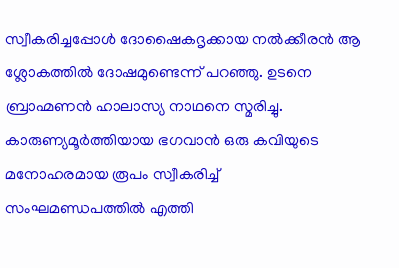സ്വീകരിച്ചപ്പോൾ ദോഷൈകദൃക്കായ നൽക്കീരൻ ആ ശ്ലോകത്തിൽ ദോഷമുണ്ടെന്ന് പറഞ്ഞു. ഉടനെ ബ്രാഹ്മണൻ ഹാലാസ്യ നാഥനെ സ്മരിച്ചു. കാരുണ്യമൂർത്തിയായ ഭഗവാൻ ഒരു കവിയുടെ മനോഹരമായ രൂപം സ്വീകരിച്ച് സംഘമണ്ഡപത്തിൽ എത്തി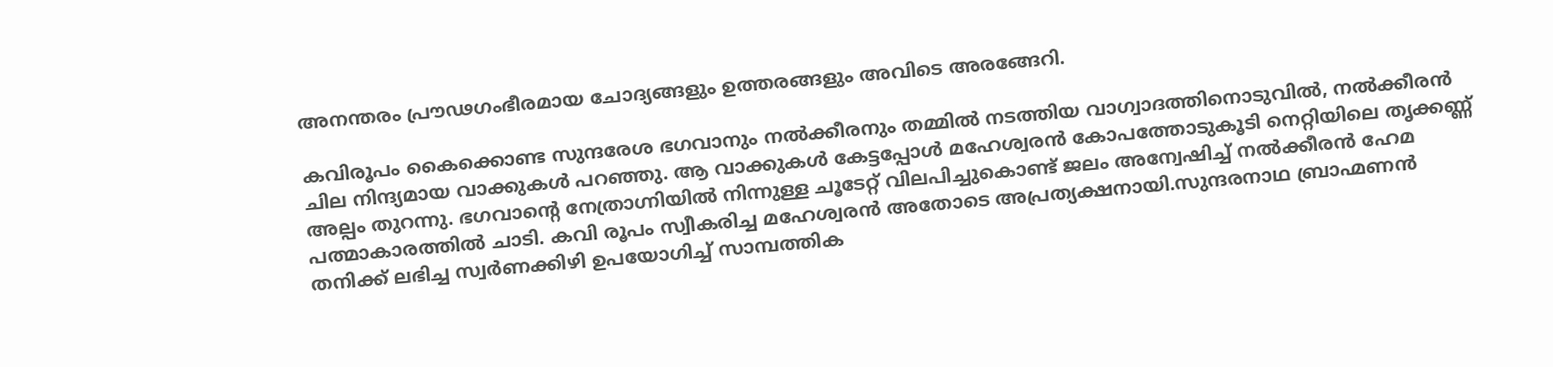അനന്തരം പ്രൗഢഗംഭീരമായ ചോദ്യങ്ങളും ഉത്തരങ്ങളും അവിടെ അരങ്ങേറി.

കവിരൂപം കൈക്കൊണ്ട സുന്ദരേശ ഭഗവാനും നൽക്കീരനും തമ്മിൽ നടത്തിയ വാഗ്വാദത്തിനൊടുവിൽ, നൽക്കീരൻ ചില നിന്ദ്യമായ വാക്കുകൾ പറഞ്ഞു. ആ വാക്കുകൾ കേട്ടപ്പോൾ മഹേശ്വരൻ കോപത്തോടുകൂടി നെറ്റിയിലെ തൃക്കണ്ണ് അല്പം തുറന്നു. ഭഗവാന്റെ നേത്രാഗ്നിയിൽ നിന്നുള്ള ചൂടേറ്റ് വിലപിച്ചുകൊണ്ട് ജലം അന്വേഷിച്ച് നൽക്കീരൻ ഹേമ പത്മാകാരത്തിൽ ചാടി. കവി രൂപം സ്വീകരിച്ച മഹേശ്വരൻ അതോടെ അപ്രത്യക്ഷനായി.സുന്ദരനാഥ ബ്രാഹ്മണൻ തനിക്ക് ലഭിച്ച സ്വർണക്കിഴി ഉപയോഗിച്ച് സാമ്പത്തിക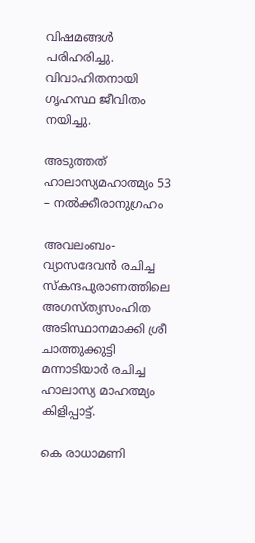വിഷമങ്ങൾ പരിഹരിച്ചു. വിവാഹിതനായി ഗൃഹസ്ഥ ജീവിതം നയിച്ചു.

അടുത്തത് ഹാലാസ്യമഹാത്മ്യം 53  – നല്‍ക്കീരാനുഗ്രഹം

അവലംബം-വ്യാസദേവൻ രചിച്ച സ്‌കന്ദപുരാണത്തിലെ അഗസ്ത്യസംഹിത അടിസ്ഥാനമാക്കി ശ്രീ ചാത്തുക്കുട്ടി മന്നാടിയാർ രചിച്ച ഹാലാസ്യ മാഹത്മ്യം കിളിപ്പാട്ട്‌.

കെ രാധാമണി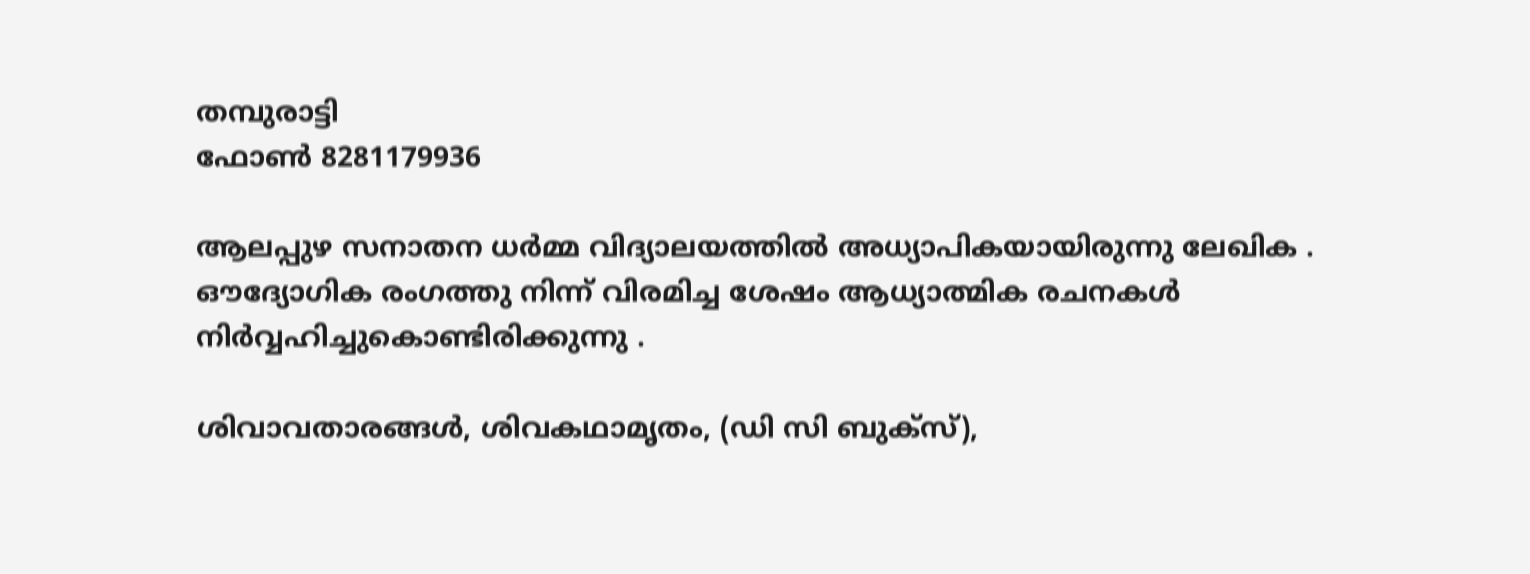തമ്പുരാട്ടി
ഫോൺ 8281179936

ആലപ്പുഴ സനാതന ധർമ്മ വിദ്യാലയത്തിൽ അധ്യാപികയായിരുന്നു ലേഖിക . ഔദ്യോഗിക രംഗത്തു നിന്ന് വിരമിച്ച ശേഷം ആധ്യാത്മിക രചനകൾ നിർവ്വഹിച്ചുകൊണ്ടിരിക്കുന്നു .

ശിവാവതാരങ്ങൾ, ശിവകഥാമൃതം, (ഡി സി ബുക്സ്),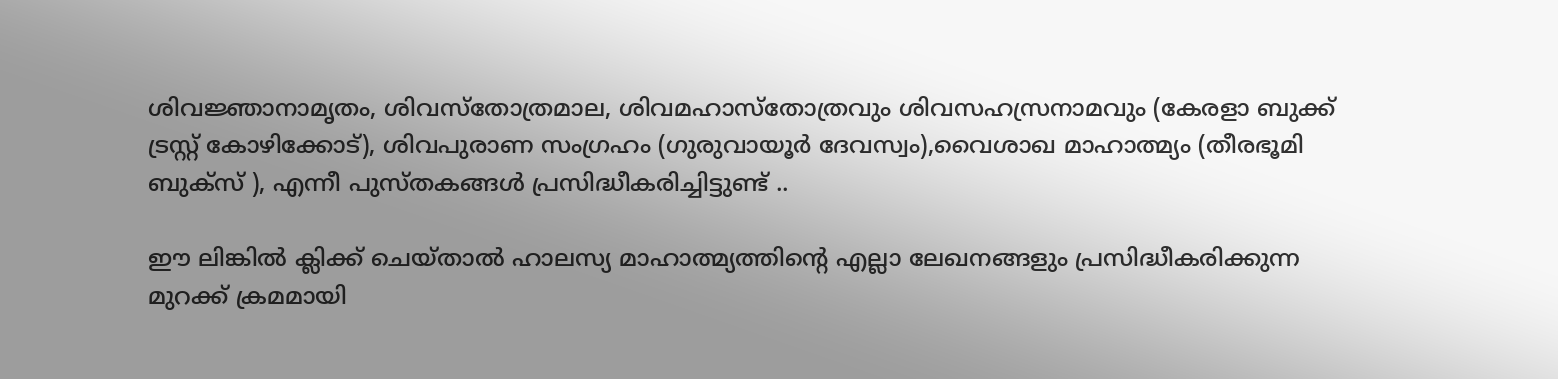ശിവജ്ഞാനാമൃതം, ശിവസ്തോത്രമാല, ശിവമഹാസ്തോത്രവും ശിവസഹസ്രനാമവും (കേരളാ ബുക്ക് ട്രസ്റ്റ് കോഴിക്കോട്), ശിവപുരാണ സംഗ്രഹം (ഗുരുവായൂർ ദേവസ്വം),വൈശാഖ മാഹാത്മ്യം (തീരഭൂമി ബുക്സ് ), എന്നീ പുസ്തകങ്ങൾ പ്രസിദ്ധീകരിച്ചിട്ടുണ്ട് ..

ഈ ലിങ്കിൽ ക്ലിക്ക് ചെയ്താൽ ഹാലസ്യ മാഹാത്മ്യത്തിന്റെ എല്ലാ ലേഖനങ്ങളും പ്രസിദ്ധീകരിക്കുന്ന മുറക്ക് ക്രമമായി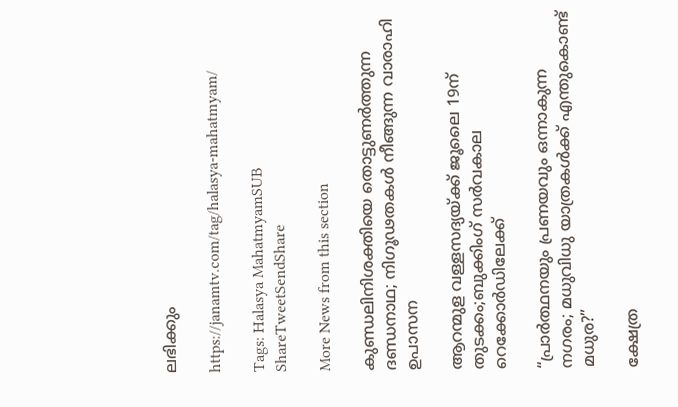ലഭിക്കും

https://janamtv.com/tag/halasya-mahatmyam/

Tags: Halasya MahatmyamSUB
ShareTweetSendShare

More News from this section

കുണ്ഡലിനിശക്തിയെ തൊട്ടുണർത്തുന്ന ദണ്ഡനാഥ; നിഗൂഢതകൾ നീങ്ങുന്ന വാരാഹി ഉപാസന

ആറന്മുള വള്ളസദ്യയ്‌ക്ക് ജൂലൈ 19ന് തുടക്കം;ബുക്കിംഗ് സർവകാല റെക്കോർഡിലേക്ക്

“പ്രാർത്ഥനയും പ്രണയവും ഒന്നാകുന്ന നഗരം; മധുവിധു യാത്രകൾക്ക് എന്തുകൊണ്ട് മധുര?”

ക്ഷേത്ര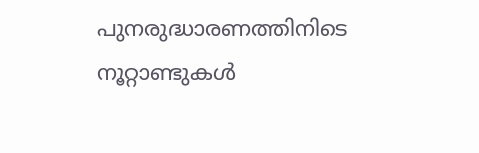പുനരുദ്ധാരണത്തിനിടെ നൂറ്റാണ്ടുകൾ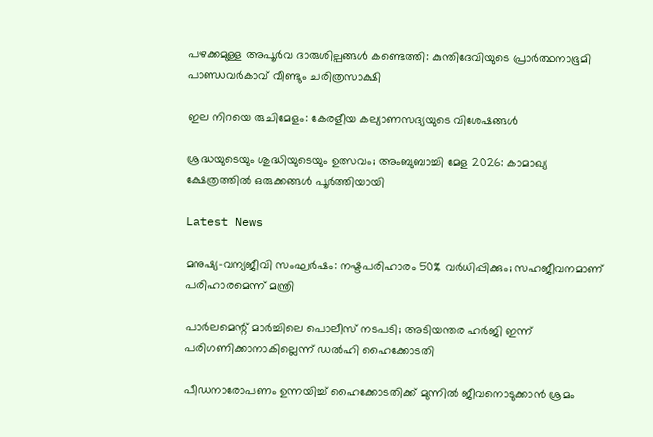പഴക്കമുള്ള അപൂർവ ദാരുശില്പങ്ങൾ കണ്ടെത്തി: കുന്തിദേവിയുടെ പ്രാർത്ഥനാഭൂമി പാണ്ഡവർകാവ് വീണ്ടും ചരിത്രസാക്ഷി

ഇല നിറയെ രുചിമേളം: കേരളീയ കല്യാണസദ്യയുടെ വിശേഷങ്ങൾ

ശ്രദ്ധയുടെയും ശുദ്ധിയുടെയും ഉത്സവം; അംബുബാച്ചി മേള 2026: കാമാഖ്യ ക്ഷേത്രത്തിൽ ഒരുക്കങ്ങൾ പൂർത്തിയായി

Latest News

മനുഷ്യ-വന്യജീവി സംഘർഷം: നഷ്ടപരിഹാരം 50% വർധിപ്പിക്കും; സഹജീവനമാണ് പരിഹാരമെന്ന് മന്ത്രി

പാർലമെന്റ് മാർച്ചിലെ പൊലീസ് നടപടി; അടിയന്തര ഹർജി ഇന്ന് പരിഗണിക്കാനാകില്ലെന്ന് ഡൽഹി ഹൈക്കോടതി

പീഡനാരോപണം ഉന്നയിച്ച് ഹൈക്കോടതിക്ക് മുന്നിൽ ജീവനൊടുക്കാൻ ശ്രമം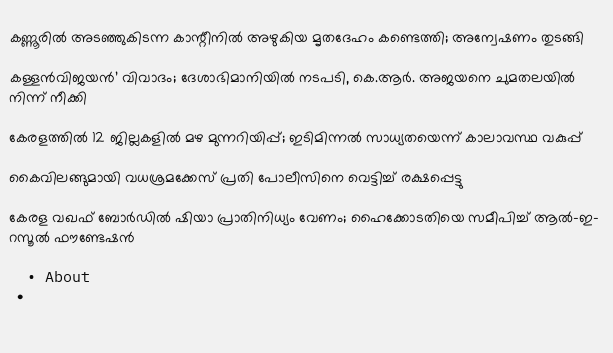കണ്ണൂരിൽ അടഞ്ഞുകിടന്ന കാന്റീനിൽ അഴുകിയ മൃതദേഹം കണ്ടെത്തി; അന്വേഷണം തുടങ്ങി

കള്ളൻവിജയൻ’ വിവാദം; ദേശാഭിമാനിയിൽ നടപടി, കെ.ആർ. അജയനെ ചുമതലയിൽ നിന്ന് നീക്കി

കേരളത്തിൽ 12 ജില്ലകളിൽ മഴ മുന്നറിയിപ്പ്; ഇടിമിന്നൽ സാധ്യതയെന്ന് കാലാവസ്ഥ വകുപ്പ്

കൈവിലങ്ങുമായി വധശ്രമക്കേസ് പ്രതി പോലീസിനെ വെട്ടിച്ച് രക്ഷപ്പെട്ടു

കേരള വഖഫ് ബോർഡിൽ ഷിയാ പ്രാതിനിധ്യം വേണം; ഹൈക്കോടതിയെ സമീപിച്ച് ആൽ-ഇ-റസൂൽ ഫൗണ്ടേഷൻ

  • About
  •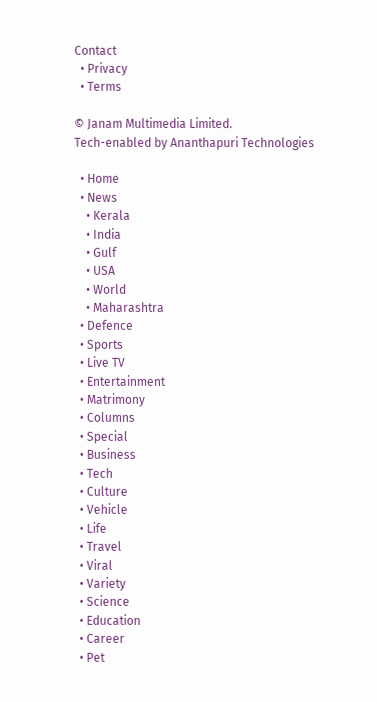Contact
  • Privacy
  • Terms

© Janam Multimedia Limited.
Tech-enabled by Ananthapuri Technologies

  • Home
  • News
    • Kerala
    • India
    • Gulf
    • USA
    • World
    • Maharashtra
  • Defence
  • Sports
  • Live TV
  • Entertainment
  • Matrimony
  • Columns
  • Special
  • Business
  • Tech
  • Culture
  • Vehicle
  • Life
  • Travel
  • Viral
  • Variety
  • Science
  • Education
  • Career
  • Pet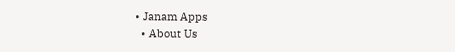• Janam Apps
  • About Us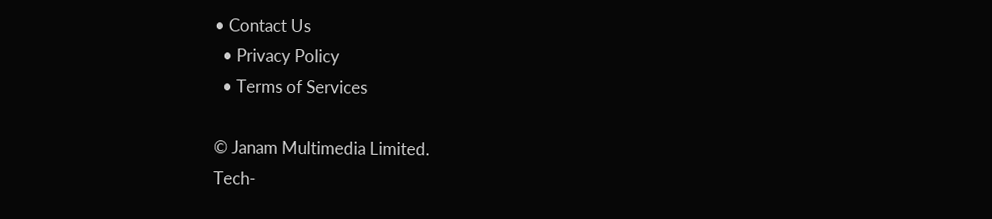• Contact Us
  • Privacy Policy
  • Terms of Services

© Janam Multimedia Limited.
Tech-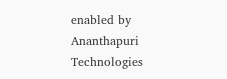enabled by Ananthapuri Technologies